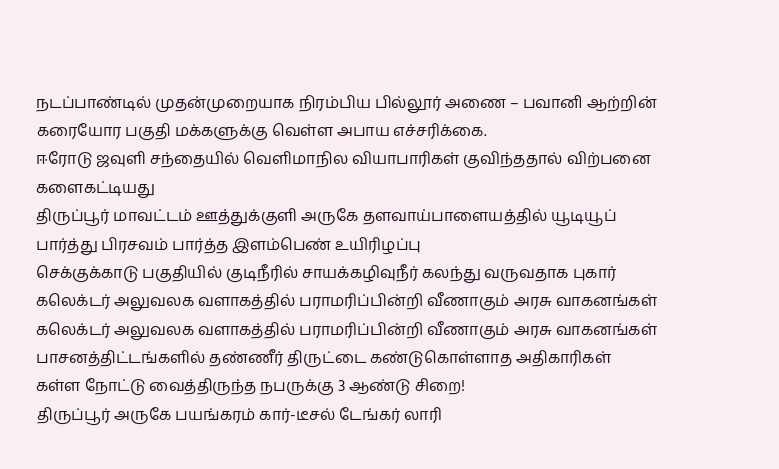நடப்பாண்டில் முதன்முறையாக நிரம்பிய பில்லூர் அணை – பவானி ஆற்றின் கரையோர பகுதி மக்களுக்கு வெள்ள அபாய எச்சரிக்கை.
ஈரோடு ஜவுளி சந்தையில் வெளிமாநில வியாபாரிகள் குவிந்ததால் விற்பனை களைகட்டியது
திருப்பூர் மாவட்டம் ஊத்துக்குளி அருகே தளவாய்பாளையத்தில் யூடியூப் பார்த்து பிரசவம் பார்த்த இளம்பெண் உயிரிழப்பு
செக்குக்காடு பகுதியில் குடிநீரில் சாயக்கழிவுநீர் கலந்து வருவதாக புகார்
கலெக்டர் அலுவலக வளாகத்தில் பராமரிப்பின்றி வீணாகும் அரசு வாகனங்கள்
கலெக்டர் அலுவலக வளாகத்தில் பராமரிப்பின்றி வீணாகும் அரசு வாகனங்கள்
பாசனத்திட்டங்களில் தண்ணீர் திருட்டை கண்டுகொள்ளாத அதிகாரிகள்
கள்ள நோட்டு வைத்திருந்த நபருக்கு 3 ஆண்டு சிறை!
திருப்பூர் அருகே பயங்கரம் கார்-டீசல் டேங்கர் லாரி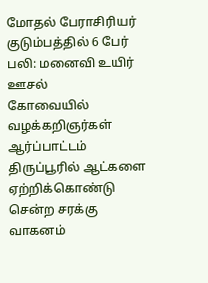மோதல் பேராசிரியர் குடும்பத்தில் 6 பேர் பலி: மனைவி உயிர் ஊசல்
கோவையில் வழக்கறிஞர்கள் ஆர்ப்பாட்டம்
திருப்பூரில் ஆட்களை ஏற்றிக்கொண்டு சென்ற சரக்கு வாகனம்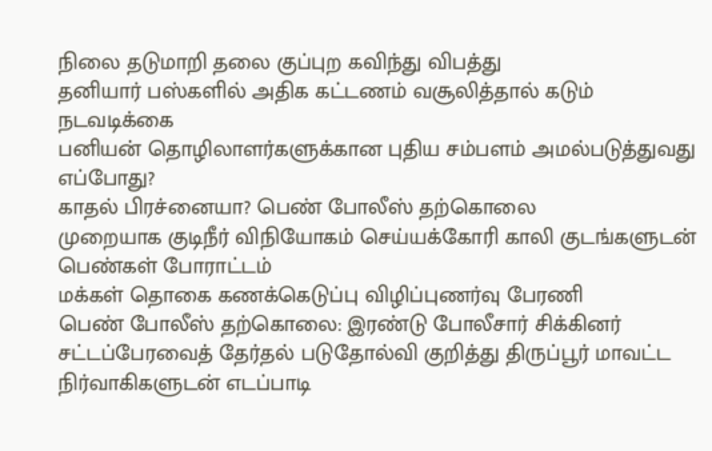நிலை தடுமாறி தலை குப்புற கவிந்து விபத்து
தனியார் பஸ்களில் அதிக கட்டணம் வசூலித்தால் கடும் நடவடிக்கை
பனியன் தொழிலாளர்களுக்கான புதிய சம்பளம் அமல்படுத்துவது எப்போது?
காதல் பிரச்னையா? பெண் போலீஸ் தற்கொலை
முறையாக குடிநீர் விநியோகம் செய்யக்கோரி காலி குடங்களுடன் பெண்கள் போராட்டம்
மக்கள் தொகை கணக்கெடுப்பு விழிப்புணர்வு பேரணி
பெண் போலீஸ் தற்கொலை: இரண்டு போலீசார் சிக்கினர்
சட்டப்பேரவைத் தேர்தல் படுதோல்வி குறித்து திருப்பூர் மாவட்ட நிர்வாகிகளுடன் எடப்பாடி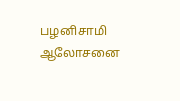பழனிசாமி ஆலோசனை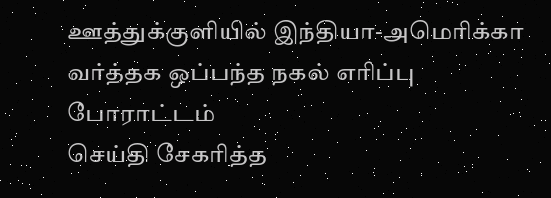ஊத்துக்குளியில் இந்தியா-அமெரிக்கா வர்த்தக ஒப்பந்த நகல் எரிப்பு போராட்டம்
செய்தி சேகரித்த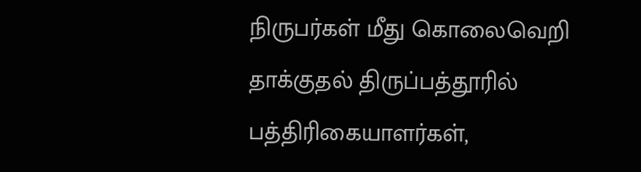நிருபர்கள் மீது கொலைவெறி தாக்குதல் திருப்பத்தூரில் பத்திரிகையாளர்கள்,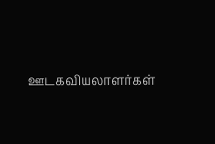ஊடகவியலாளர்கள்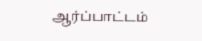ஆர்ப்பாட்டம்